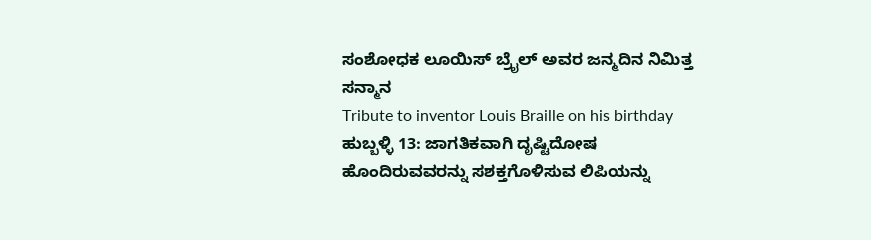ಸಂಶೋಧಕ ಲೂಯಿಸ್ ಬ್ರೈಲ್ ಅವರ ಜನ್ಮದಿನ ನಿಮಿತ್ತ ಸನ್ಮಾನ
Tribute to inventor Louis Braille on his birthday
ಹುಬ್ಬಳ್ಳಿ 13: ಜಾಗತಿಕವಾಗಿ ದೃಷ್ಟಿದೋಷ ಹೊಂದಿರುವವರನ್ನು ಸಶಕ್ತಗೊಳಿಸುವ ಲಿಪಿಯನ್ನು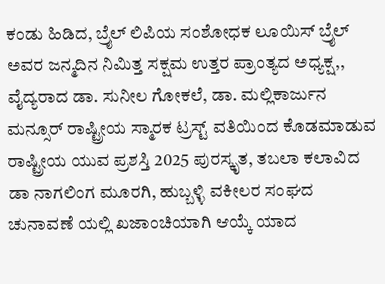ಕಂಡು ಹಿಡಿದ, ಬ್ರೈಲ್ ಲಿಪಿಯ ಸಂಶೋಧಕ ಲೂಯಿಸ್ ಬ್ರೈಲ್ ಅವರ ಜನ್ಮದಿನ ನಿಮಿತ್ತ ಸಕ್ಷಮ ಉತ್ತರ ಪ್ರಾಂತ್ಯದ ಅಧ್ಯಕ್ಷ,, ವೈದ್ಯರಾದ ಡಾ. ಸುನೀಲ ಗೋಕಲೆ, ಡಾ. ಮಲ್ಲಿಕಾರ್ಜುನ ಮನ್ಸೂರ್ ರಾಷ್ಟ್ರೀಯ ಸ್ಮಾರಕ ಟ್ರಸ್ಟ್ ವತಿಯಿಂದ ಕೊಡಮಾಡುವ ರಾಷ್ಟ್ರೀಯ ಯುವ ಪ್ರಶಸ್ತಿ 2025 ಪುರಸ್ಕೃತ, ತಬಲಾ ಕಲಾವಿದ ಡಾ ನಾಗಲಿಂಗ ಮೂರಗಿ, ಹುಬ್ಬಳ್ಳಿ ವಕೀಲರ ಸಂಘದ ಚುನಾವಣೆ ಯಲ್ಲಿ ಖಜಾಂಚಿಯಾಗಿ ಆಯ್ಕೆ ಯಾದ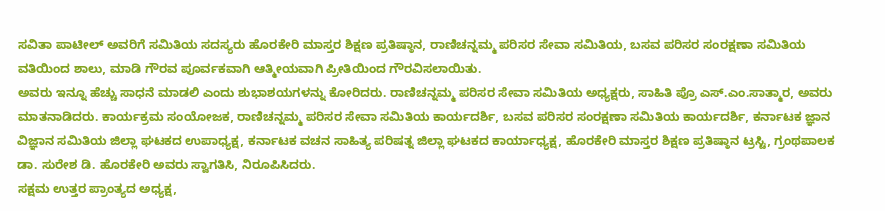ಸವಿತಾ ಪಾಟೀಲ್ ಅವರಿಗೆ ಸಮಿತಿಯ ಸದಸ್ಯರು ಹೊರಕೇರಿ ಮಾಸ್ತರ ಶಿಕ್ಷಣ ಪ್ರತಿಷ್ಠಾನ, ರಾಣಿಚನ್ನಮ್ಮ ಪರಿಸರ ಸೇವಾ ಸಮಿತಿಯ, ಬಸವ ಪರಿಸರ ಸಂರಕ್ಷಣಾ ಸಮಿತಿಯ ವತಿಯಿಂದ ಶಾಲು, ಮಾಡಿ ಗೌರವ ಪೂರ್ವಕವಾಗಿ ಆತ್ಮೀಯವಾಗಿ ಪ್ರೀತಿಯಿಂದ ಗೌರವಿಸಲಾಯಿತು.
ಅವರು ಇನ್ನೂ ಹೆಚ್ಚು ಸಾಧನೆ ಮಾಡಲಿ ಎಂದು ಶುಭಾಶಯಗಳನ್ನು ಕೋರಿದರು. ರಾಣಿಚನ್ನಮ್ಮ ಪರಿಸರ ಸೇವಾ ಸಮಿತಿಯ ಅಧ್ಯಕ್ಷರು, ಸಾಹಿತಿ ಪ್ರೊ ಎಸ್.ಎಂ.ಸಾತ್ಮಾರ, ಅವರು ಮಾತನಾಡಿದರು. ಕಾರ್ಯಕ್ರಮ ಸಂಯೋಜಕ, ರಾಣಿಚನ್ನಮ್ಮ ಪರಿಸರ ಸೇವಾ ಸಮಿತಿಯ ಕಾರ್ಯದರ್ಶಿ, ಬಸವ ಪರಿಸರ ಸಂರಕ್ಷಣಾ ಸಮಿತಿಯ ಕಾರ್ಯದರ್ಶಿ, ಕರ್ನಾಟಕ ಜ್ಞಾನ ವಿಜ್ಞಾನ ಸಮಿತಿಯ ಜಿಲ್ಲಾ ಘಟಕದ ಉಪಾಧ್ಯಕ್ಷ, ಕರ್ನಾಟಕ ವಚನ ಸಾಹಿತ್ಯ ಪರಿಷತ್ನ ಜಿಲ್ಲಾ ಘಟಕದ ಕಾರ್ಯಾಧ್ಯಕ್ಷ, ಹೊರಕೇರಿ ಮಾಸ್ತರ ಶಿಕ್ಷಣ ಪ್ರತಿಷ್ಠಾನ ಟ್ರಸ್ಟಿ, ಗ್ರಂಥಪಾಲಕ ಡಾ. ಸುರೇಶ ಡಿ. ಹೊರಕೇರಿ ಅವರು ಸ್ವಾಗತಿಸಿ, ನಿರೂಪಿಸಿದರು.
ಸಕ್ಷಮ ಉತ್ತರ ಪ್ರಾಂತ್ಯದ ಅಧ್ಯಕ್ಷ,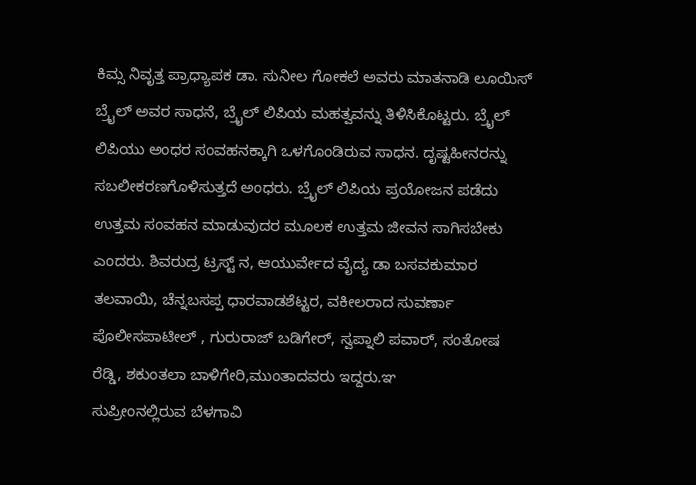ಕಿಮ್ಸ ನಿವೃತ್ತ ಪ್ರಾಧ್ಯಾಪಕ ಡಾ. ಸುನೀಲ ಗೋಕಲೆ ಅವರು ಮಾತನಾಡಿ ಲೂಯಿಸ್ ಬ್ರೈಲ್ ಅವರ ಸಾಧನೆ, ಬ್ರೈಲ್ ಲಿಪಿಯ ಮಹತ್ವವನ್ನು ತಿಳಿಸಿಕೊಟ್ಟರು. ಬ್ರೈಲ್ ಲಿಪಿಯು ಅಂಧರ ಸಂವಹನಕ್ಕಾಗಿ ಒಳಗೊಂಡಿರುವ ಸಾಧನ. ದೃಷ್ಟಹೀನರನ್ನು ಸಬಲೀಕರಣಗೊಳಿಸುತ್ತದೆ ಅಂಧರು. ಬ್ರೈಲ್ ಲಿಪಿಯ ಪ್ರಯೋಜನ ಪಡೆದು ಉತ್ತಮ ಸಂವಹನ ಮಾಡುವುದರ ಮೂಲಕ ಉತ್ತಮ ಜೀವನ ಸಾಗಿಸಬೇಕು ಎಂದರು. ಶಿವರುದ್ರ ಟ್ರಸ್ಟ್ ನ, ಆಯುರ್ವೇದ ವೈದ್ಯ ಡಾ ಬಸವಕುಮಾರ ತಲವಾಯಿ, ಚೆನ್ನಬಸಪ್ಪ ಧಾರವಾಡಶೆಟ್ಟರ, ವಕೀಲರಾದ ಸುವರ್ಣಾ ಪೊಲೀಸಪಾಟೀಲ್ , ಗುರುರಾಜ್ ಬಡಿಗೇರ್, ಸ್ವಪ್ನಾಲಿ ಪವಾರ್, ಸಂತೋಷ ರೆಡ್ಡಿ, ಶಕುಂತಲಾ ಬಾಳಿಗೇರಿ,ಮುಂತಾದವರು ಇದ್ದರು.ಞ
ಸುಪ್ರೀಂನಲ್ಲಿರುವ ಬೆಳಗಾವಿ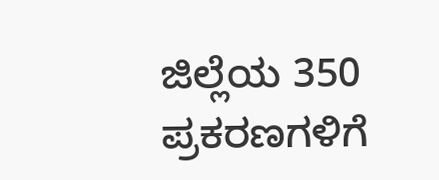ಜಿಲ್ಲೆಯ 350 ಪ್ರಕರಣಗಳಿಗೆ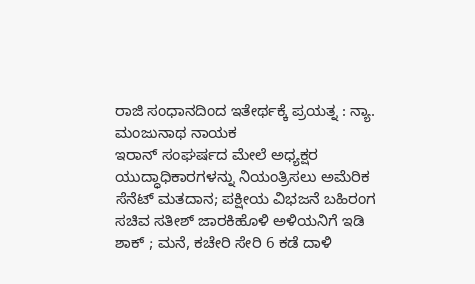ರಾಜಿ ಸಂಧಾನದಿಂದ ಇತೇರ್ಥಕ್ಕೆ ಪ್ರಯತ್ನ : ನ್ಯಾ. ಮಂಜುನಾಥ ನಾಯಕ
ಇರಾನ್ ಸಂಘರ್ಷದ ಮೇಲೆ ಅಧ್ಯಕ್ಷರ ಯುದ್ಧಾಧಿಕಾರಗಳನ್ನು ನಿಯಂತ್ರಿಸಲು ಅಮೆರಿಕ ಸೆನೆಟ್ ಮತದಾನ; ಪಕ್ಷೀಯ ವಿಭಜನೆ ಬಹಿರಂಗ
ಸಚಿವ ಸತೀಶ್ ಜಾರಕಿಹೊಳಿ ಅಳಿಯನಿಗೆ ಇಡಿ ಶಾಕ್ ; ಮನೆ, ಕಚೇರಿ ಸೇರಿ 6 ಕಡೆ ದಾಳಿ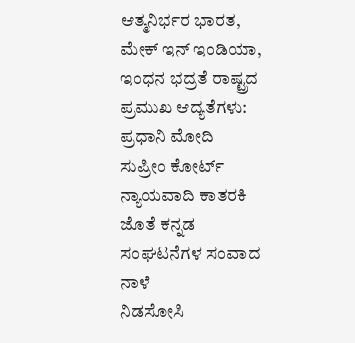ಆತ್ಮನಿರ್ಭರ ಭಾರತ, ಮೇಕ್ ಇನ್ ಇಂಡಿಯಾ, ಇಂಧನ ಭದ್ರತೆ ರಾಷ್ಟ್ರದ ಪ್ರಮುಖ ಆದ್ಯತೆಗಳು: ಪ್ರಧಾನಿ ಮೋದಿ
ಸುಪ್ರೀಂ ಕೋರ್ಟ್ ನ್ಯಾಯವಾದಿ ಕಾತರಕಿ ಜೊತೆ ಕನ್ನಡ ಸಂಘಟನೆಗಳ ಸಂವಾದ ನಾಳೆ
ನಿಡಸೋಸಿ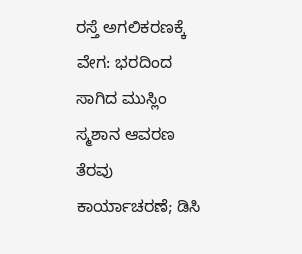ರಸ್ತೆ ಅಗಲಿಕರಣಕ್ಕೆ ವೇಗ: ಭರದಿಂದ ಸಾಗಿದ ಮುಸ್ಲಿಂ ಸ್ಮಶಾನ ಆವರಣ ತೆರವು ಕಾರ್ಯಾಚರಣೆ; ಡಿಸಿ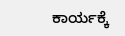ಕಾರ್ಯಕ್ಕೆ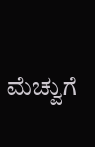ಮೆಚ್ವುಗೆ